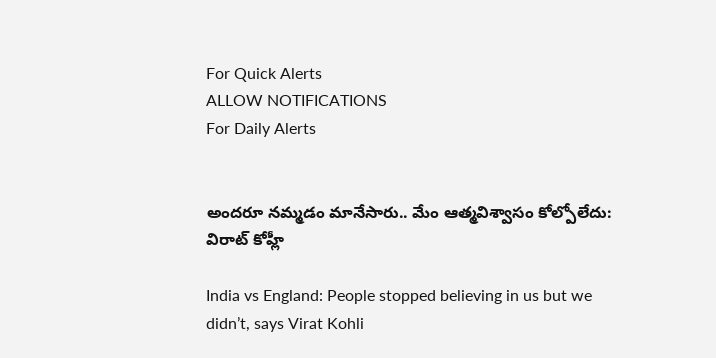For Quick Alerts
ALLOW NOTIFICATIONS
For Daily Alerts


అందరూ నమ్మడం మానేసారు.. మేం ఆత్మవిశ్వాసం కోల్పోలేదు: విరాట్ కోహ్లీ

India vs England: People stopped believing in us but we didn’t, says Virat Kohli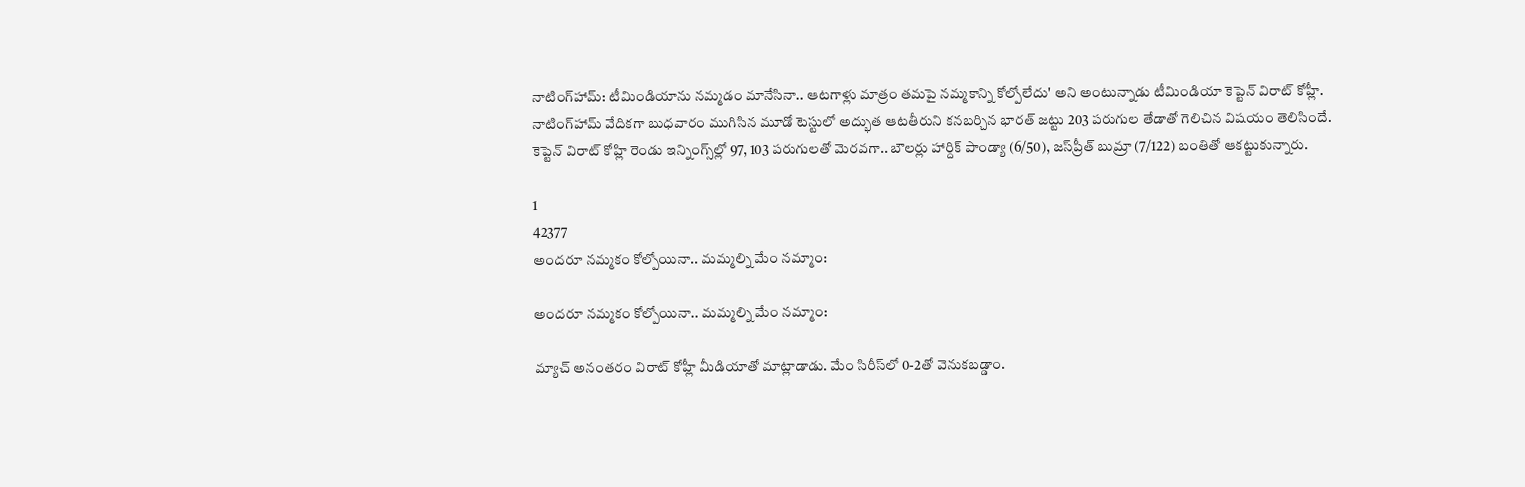నాటింగ్‌హామ్: టీమిండియాను నమ్మడం మానేసినా.. ఆటగాళ్లు మాత్రం తమపై నమ్మకాన్ని కోల్పోలేదు' అని అంటున్నాడు టీమిండియా కెప్టెన్ విరాట్ కోహ్లీ. నాటింగ్‌హామ్ వేదికగా బుధవారం ముగిసిన మూడో టెస్టులో అద్భుత ఆటతీరుని కనబర్చిన భారత్ జట్టు 203 పరుగుల తేడాతో గెలిచిన విషయం తెలిసిందే. కెప్టెన్ విరాట్ కోహ్లి రెండు ఇన్నింగ్స్‌ల్లో 97, 103 పరుగులతో మెరవగా.. బౌలర్లు హార్దిక్ పాండ్యా (6/50), జస్‌ప్రీత్ బుమ్రా (7/122) బంతితో ఆకట్టుకున్నారు.

1
42377
అందరూ నమ్మకం కోల్పోయినా.. మమ్మల్ని మేం నమ్మాం:

అందరూ నమ్మకం కోల్పోయినా.. మమ్మల్ని మేం నమ్మాం:

మ్యాచ్ అనంతరం విరాట్ కోహ్లీ మీడియాతో మాట్లాడాడు. మేం సిరీస్‌లో 0-2తో వెనుకబడ్డాం.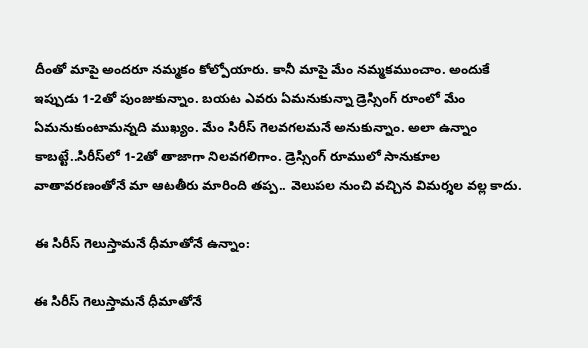దీంతో మాపై అందరూ నమ్మకం కోల్పోయారు. కానీ మాపై మేం నమ్మకముంచాం. అందుకే ఇప్పుడు 1-2తో పుంజుకున్నాం. బయట ఎవరు ఏమనుకున్నా డ్రెస్సింగ్‌ రూంలో మేం ఏమనుకుంటామన్నది ముఖ్యం. మేం సిరీస్‌ గెలవగలమనే అనుకున్నాం. అలా ఉన్నాం కాబట్టే..సిరీస్‌లో 1-2తో తాజాగా నిలవగలిగాం. డ్రెస్సింగ్‌ రూములో సానుకూల వాతావరణంతోనే మా ఆటతీరు మారింది తప్ప.. వెలుపల నుంచి వచ్చిన విమర్శల వల్ల కాదు.

ఈ సిరీస్‌ గెలుస్తామనే ధీమాతోనే ఉన్నాం:

ఈ సిరీస్‌ గెలుస్తామనే ధీమాతోనే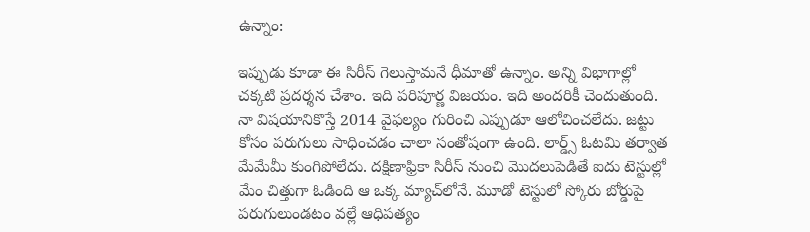ఉన్నాం:

ఇప్పుడు కూడా ఈ సిరీస్‌ గెలుస్తామనే ధీమాతో ఉన్నాం. అన్ని విభాగాల్లో చక్కటి ప్రదర్శన చేశాం. ఇది పరిపూర్ణ విజయం. ఇది అందరికీ చెందుతుంది. నా విషయానికొస్తే 2014 వైఫల్యం గురించి ఎప్పుడూ ఆలోచించలేదు. జట్టు కోసం పరుగులు సాధించడం చాలా సంతోషంగా ఉంది. లార్డ్స్‌ ఓటమి తర్వాత మేమేమీ కుంగిపోలేదు. దక్షిణాఫ్రికా సిరీస్‌ నుంచి మొదలుపెడితే ఐదు టెస్టుల్లో మేం చిత్తుగా ఓడింది ఆ ఒక్క మ్యాచ్‌లోనే. మూడో టెస్టులో స్కోరు బోర్డుపై పరుగులుండటం వల్లే ఆధిపత్యం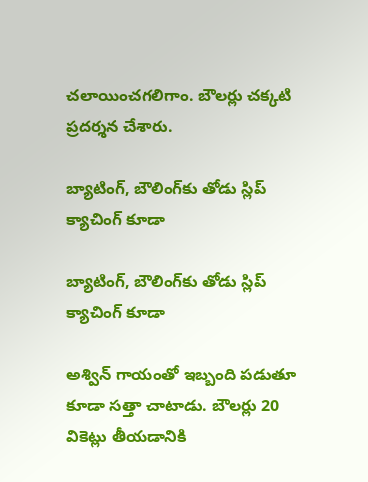చలాయించగలిగాం. బౌలర్లు చక్కటి ప్రదర్శన చేశారు.

బ్యాటింగ్‌, బౌలింగ్‌కు తోడు స్లిప్‌ క్యాచింగ్‌ కూడా

బ్యాటింగ్‌, బౌలింగ్‌కు తోడు స్లిప్‌ క్యాచింగ్‌ కూడా

అశ్విన్‌ గాయంతో ఇబ్బంది పడుతూ కూడా సత్తా చాటాడు. బౌలర్లు 20 వికెట్లు తీయడానికి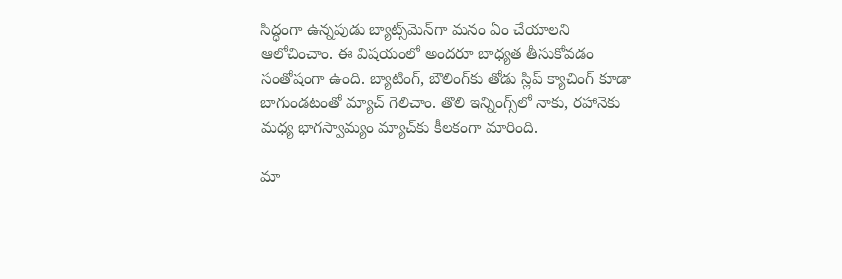సిద్ధంగా ఉన్నపుడు బ్యాట్స్‌మెన్‌గా మనం ఏం చేయాలని ఆలోచించాం. ఈ విషయంలో అందరూ బాధ్యత తీసుకోవడం సంతోషంగా ఉంది. బ్యాటింగ్‌, బౌలింగ్‌కు తోడు స్లిప్‌ క్యాచింగ్‌ కూడా బాగుండటంతో మ్యాచ్‌ గెలిచాం. తొలి ఇన్నింగ్స్‌లో నాకు, రహానెకు మధ్య భాగస్వామ్యం మ్యాచ్‌కు కీలకంగా మారింది.

మా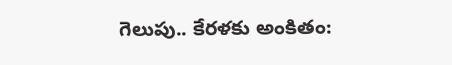గెలుపు.. కేరళకు అంకితం: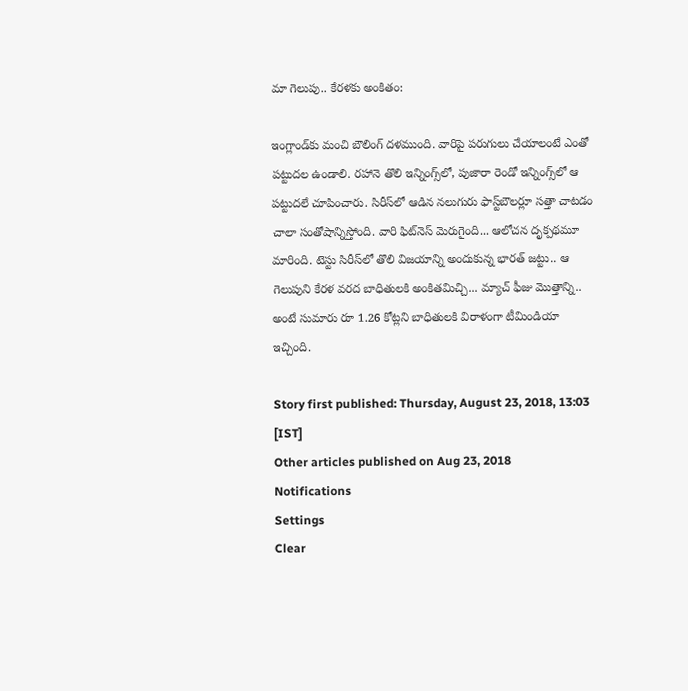మా గెలుపు.. కేరళకు అంకితం:

ఇంగ్లాండ్‌కు మంచి బౌలింగ్‌ దళముంది. వారిపై పరుగులు చేయాలంటే ఎంతో పట్టుదల ఉండాలి. రహానె తొలి ఇన్నింగ్స్‌లో, పుజారా రెండో ఇన్నింగ్స్‌లో ఆ పట్టుదలే చూపించారు. సిరీస్‌లో ఆడిన నలుగురు ఫాస్ట్‌బౌలర్లూ సత్తా చాటడం చాలా సంతోషాన్నిస్తోంది. వారి ఫిట్‌నెస్‌ మెరుగైంది... ఆలోచన దృక్పథమూ మారింది. టెస్టు సిరీస్‌లో తొలి విజయాన్ని అందుకున్న భారత్ జట్టు.. ఆ గెలుపుని కేరళ వరద బాధితులకి అంకితమిచ్చి... మ్యాచ్ ఫీజు మొత్తాన్ని.. అంటే సుమారు రూ 1.26 కోట్లని బాధితులకి విరాళంగా టీమిండియా ఇచ్చింది.

Story first published: Thursday, August 23, 2018, 13:03 [IST]
Other articles published on Aug 23, 2018
Notifications
Settings
Clear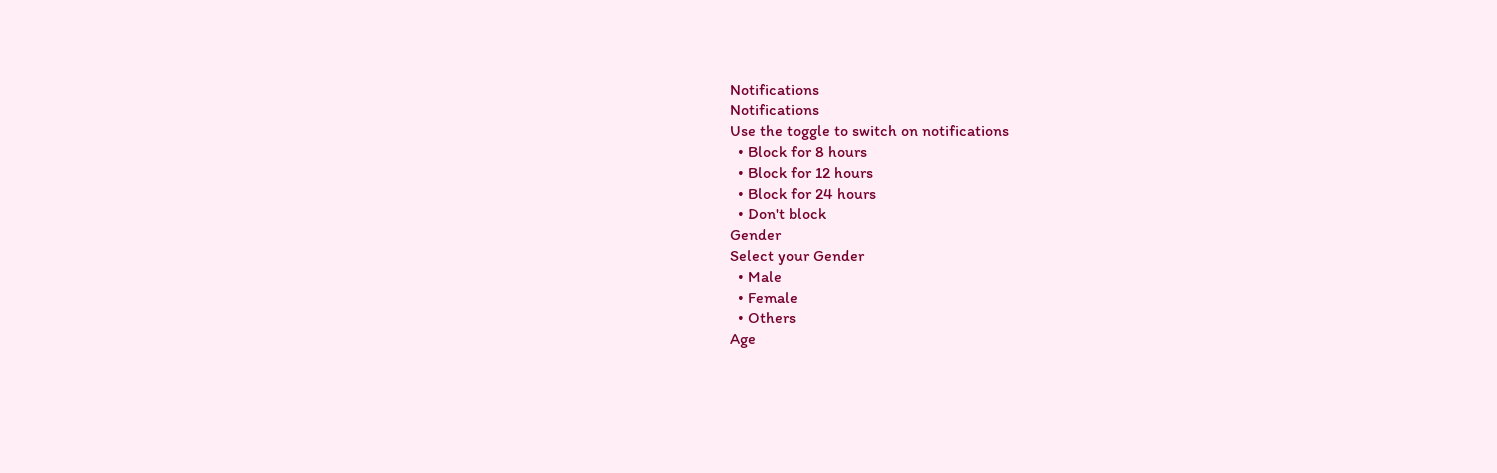Notifications
Notifications
Use the toggle to switch on notifications
  • Block for 8 hours
  • Block for 12 hours
  • Block for 24 hours
  • Don't block
Gender
Select your Gender
  • Male
  • Female
  • Others
Age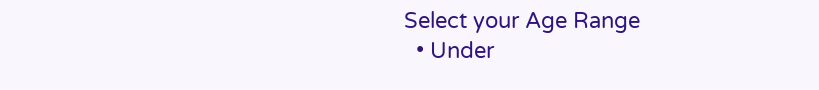Select your Age Range
  • Under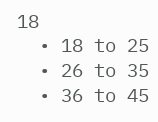18
  • 18 to 25
  • 26 to 35
  • 36 to 45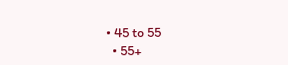• 45 to 55
  • 55+